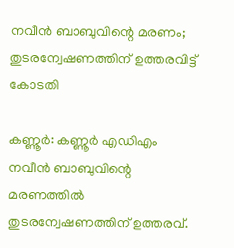നവീൻ ബാബുവിന്റെ മരണം; തുടരന്വേഷണത്തിന് ഉത്തരവിട്ട് കോടതി

കണ്ണൂർ: കണ്ണൂർ എഡിഎം നവീൻ ബാബുവിന്റെ മരണത്തിൽ തുടരന്വേഷണത്തിന് ഉത്തരവ്.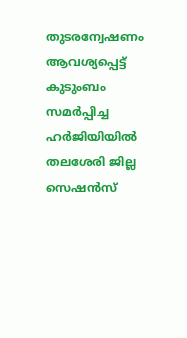തുടരന്വേഷണം ആവശ്യപ്പെട്ട് കുടുംബം സമർപ്പിച്ച ഹർജിയിയിൽ തലശേരി ജില്ല സെഷൻസ്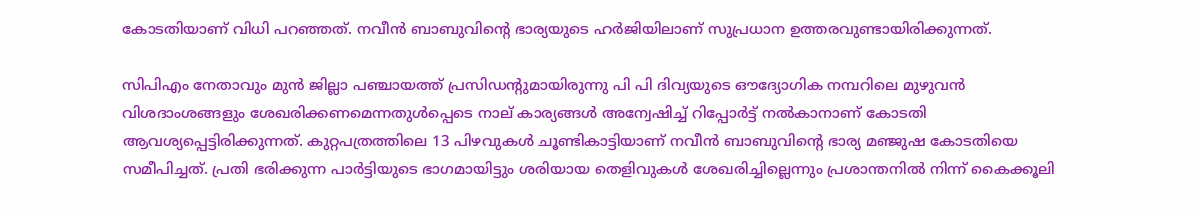കോടതിയാണ് വിധി പറഞ്ഞത്. നവീൻ ബാബുവിന്റെ ഭാര്യയുടെ ഹർജിയിലാണ് സുപ്രധാന ഉത്തരവുണ്ടായിരിക്കുന്നത്.

സിപിഎം നേതാവും മുൻ ജില്ലാ പഞ്ചായത്ത് പ്രസിഡന്റുമായിരുന്നു പി പി ദിവ്യയുടെ ഔദ്യോഗിക നമ്പറിലെ മുഴുവൻ വിശദാംശങ്ങളും ശേഖരിക്കണമെന്നതുൾപ്പെടെ നാല് കാര്യങ്ങൾ അന്വേഷിച്ച് റിപ്പോർട്ട് നൽകാനാണ് കോടതി ആവശ്യപ്പെട്ടിരിക്കുന്നത്. കുറ്റപത്രത്തിലെ 13 പിഴവുകൾ ചൂണ്ടികാട്ടിയാണ് നവീൻ ബാബുവിന്റെ ഭാര്യ മഞ്ജുഷ കോടതിയെ സമീപിച്ചത്. പ്രതി ഭരിക്കുന്ന പാർട്ടിയുടെ ഭാഗമായിട്ടും ശരിയായ തെളിവുകൾ ശേഖരിച്ചില്ലെന്നും പ്രശാന്തനിൽ നിന്ന് കൈക്കൂലി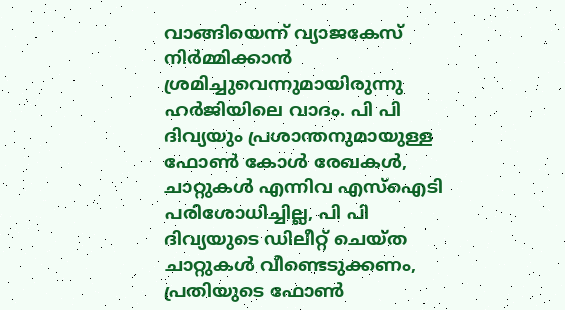വാങ്ങിയെന്ന് വ്യാജകേസ് നിർമ്മിക്കാൻ ശ്രമിച്ചുവെന്നുമായിരുന്നു ഹർജിയിലെ വാദം. പി പി ദിവ്യയും പ്രശാന്തനുമായുള്ള ഫോൺ കോൾ രേഖകൾ, ചാറ്റുകൾ എന്നിവ എസ്‌ഐടി പരിശോധിച്ചില്ല, പി പി ദിവ്യയുടെ ഡിലീറ്റ് ചെയ്ത ചാറ്റുകൾ വീണ്ടെടുക്കണം, പ്രതിയുടെ ഫോൺ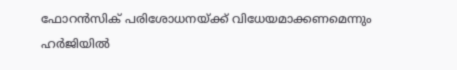ഫോറൻസിക് പരിശോധനയ്ക്ക് വിധേയമാക്കണമെന്നും ഹർജിയിൽ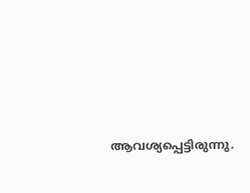ആവശ്യപ്പെട്ടിരുന്നു.